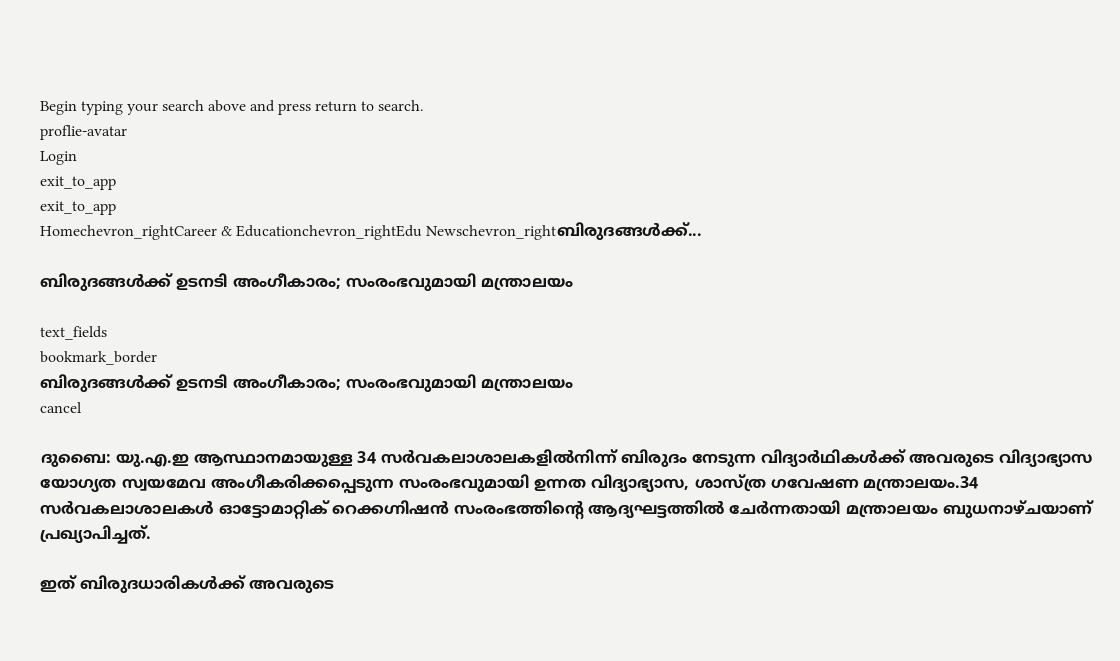Begin typing your search above and press return to search.
proflie-avatar
Login
exit_to_app
exit_to_app
Homechevron_rightCareer & Educationchevron_rightEdu Newschevron_rightബിരുദങ്ങൾക്ക്...

ബിരുദങ്ങൾക്ക് ഉടനടി അംഗീകാരം; സംരംഭവുമായി മന്ത്രാലയം

text_fields
bookmark_border
ബിരുദങ്ങൾക്ക് ഉടനടി അംഗീകാരം; സംരംഭവുമായി മന്ത്രാലയം
cancel

ദുബൈ: യു.എ.ഇ ആസ്ഥാനമായുള്ള 34 സർവകലാശാലകളിൽനിന്ന് ബിരുദം നേടുന്ന വിദ്യാർഥികൾക്ക് അവരുടെ വിദ്യാഭ്യാസ യോഗ്യത സ്വയമേവ അംഗീകരിക്കപ്പെടുന്ന സംരംഭവുമായി ഉന്നത വിദ്യാഭ്യാസ, ശാസ്ത്ര ഗവേഷണ മന്ത്രാലയം.34 സർവകലാശാലകൾ ഓട്ടോമാറ്റിക് റെക്കഗ്നിഷൻ സംരംഭത്തിന്റെ ആദ്യഘട്ടത്തിൽ ചേർന്നതായി മന്ത്രാലയം ബുധനാഴ്ചയാണ് പ്രഖ്യാപിച്ചത്.

ഇത് ബിരുദധാരികൾക്ക് അവരുടെ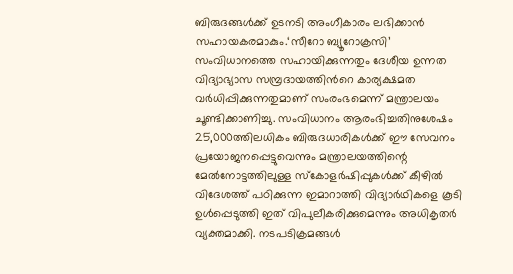ബിരുദങ്ങൾക്ക് ഉടനടി അംഗീകാരം ലഭിക്കാൻ സഹായകരമാകും.‘സീറോ ബ്യൂറോക്രസി’ സംവിധാനത്തെ സഹായിക്കുന്നതും ദേശീയ ഉന്നത വിദ്യാഭ്യാസ സമ്പ്രദായത്തിന്‍റെ കാര്യക്ഷമത വർധിപ്പിക്കുന്നതുമാണ് സംരംഭമെന്ന് മന്ത്രാലയം ചൂണ്ടിക്കാണിച്ചു. സംവിധാനം ആരംഭിച്ചതിനുശേഷം 25,000ത്തിലധികം ബിരുദധാരികൾക്ക് ഈ സേവനം പ്രയോജനപ്പെട്ടുവെന്നും മന്ത്രാലയത്തിന്റെ മേൽനോട്ടത്തിലുള്ള സ്കോളർഷിപ്പുകൾക്ക് കീഴിൽ വിദേശത്ത് പഠിക്കുന്ന ഇമാറാത്തി വിദ്യാർഥികളെ കൂടി ഉൾപ്പെടുത്തി ഇത് വിപുലീകരിക്കുമെന്നും അധികൃതർ വ്യക്തമാക്കി. നടപടിക്രമങ്ങൾ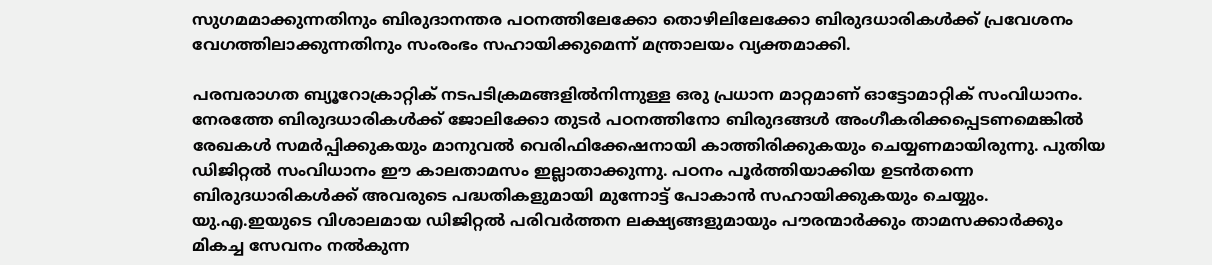സുഗമമാക്കുന്നതിനും ബിരുദാനന്തര പഠനത്തിലേക്കോ തൊഴിലിലേക്കോ ബിരുദധാരികൾക്ക് പ്രവേശനം വേഗത്തിലാക്കുന്നതിനും സംരംഭം സഹായിക്കുമെന്ന് മന്ത്രാലയം വ്യക്തമാക്കി.

പരമ്പരാഗത ബ്യൂറോക്രാറ്റിക് നടപടിക്രമങ്ങളിൽനിന്നുള്ള ഒരു പ്രധാന മാറ്റമാണ് ഓട്ടോമാറ്റിക് സംവിധാനം. നേരത്തേ ബിരുദധാരികൾക്ക് ജോലിക്കോ തുടർ പഠനത്തിനോ ബിരുദങ്ങൾ അംഗീകരിക്കപ്പെടണമെങ്കിൽ രേഖകൾ സമർപ്പിക്കുകയും മാനുവൽ വെരിഫിക്കേഷനായി കാത്തിരിക്കുകയും ചെയ്യണമായിരുന്നു. പുതിയ ഡിജിറ്റൽ സംവിധാനം ഈ കാലതാമസം ഇല്ലാതാക്കുന്നു. പഠനം പൂർത്തിയാക്കിയ ഉടൻതന്നെ ബിരുദധാരികൾക്ക് അവരുടെ പദ്ധതികളുമായി മുന്നോട്ട് പോകാൻ സഹായിക്കുകയും ചെയ്യും. യു.എ.ഇയുടെ വിശാലമായ ഡിജിറ്റൽ പരിവർത്തന ലക്ഷ്യങ്ങളുമായും പൗരന്മാർക്കും താമസക്കാർക്കും മികച്ച സേവനം നൽകുന്ന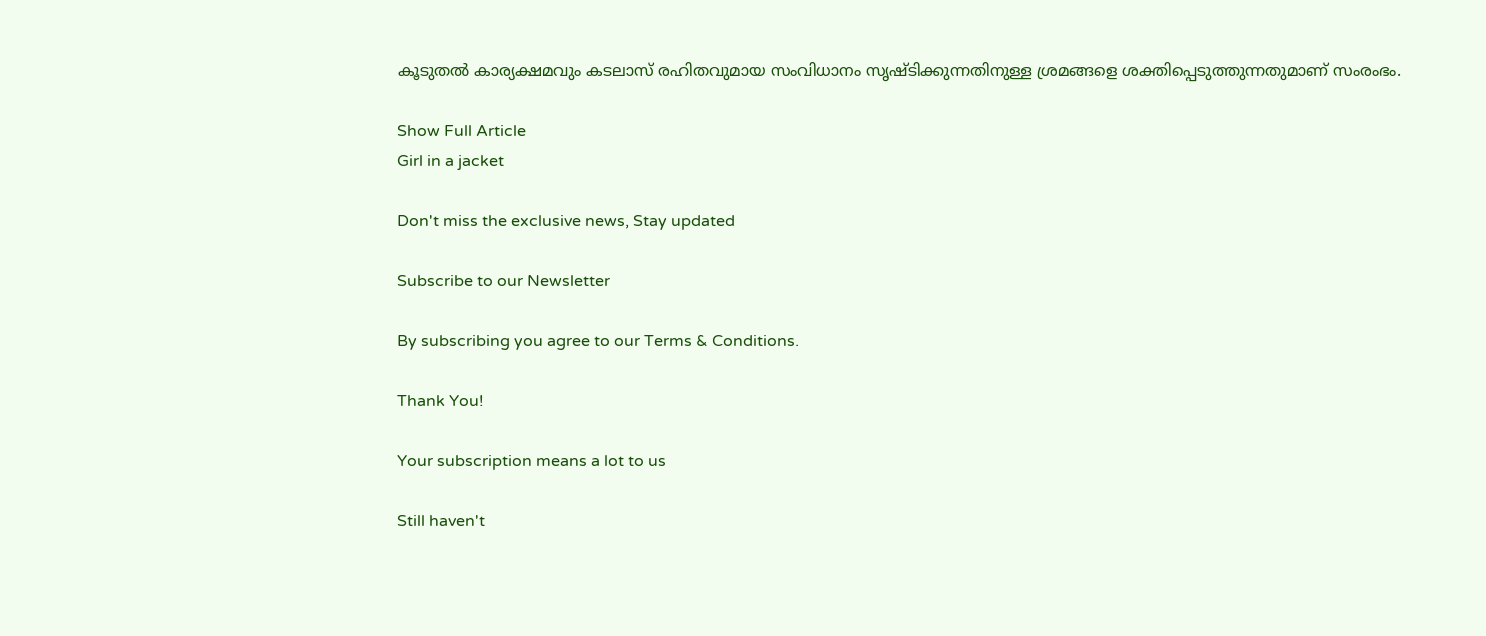കൂടുതൽ കാര്യക്ഷമവും കടലാസ് രഹിതവുമായ സംവിധാനം സൃഷ്ടിക്കുന്നതിനുള്ള ശ്രമങ്ങളെ ശക്തിപ്പെടുത്തുന്നതുമാണ് സംരംഭം.

Show Full Article
Girl in a jacket

Don't miss the exclusive news, Stay updated

Subscribe to our Newsletter

By subscribing you agree to our Terms & Conditions.

Thank You!

Your subscription means a lot to us

Still haven't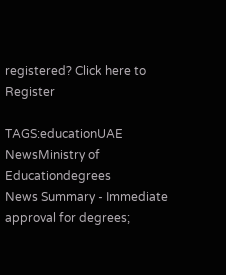registered? Click here to Register

TAGS:educationUAE NewsMinistry of Educationdegrees
News Summary - Immediate approval for degrees;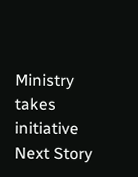Ministry takes initiative
Next Story